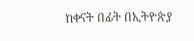ከቀናት በፊት በኢትዮጵያ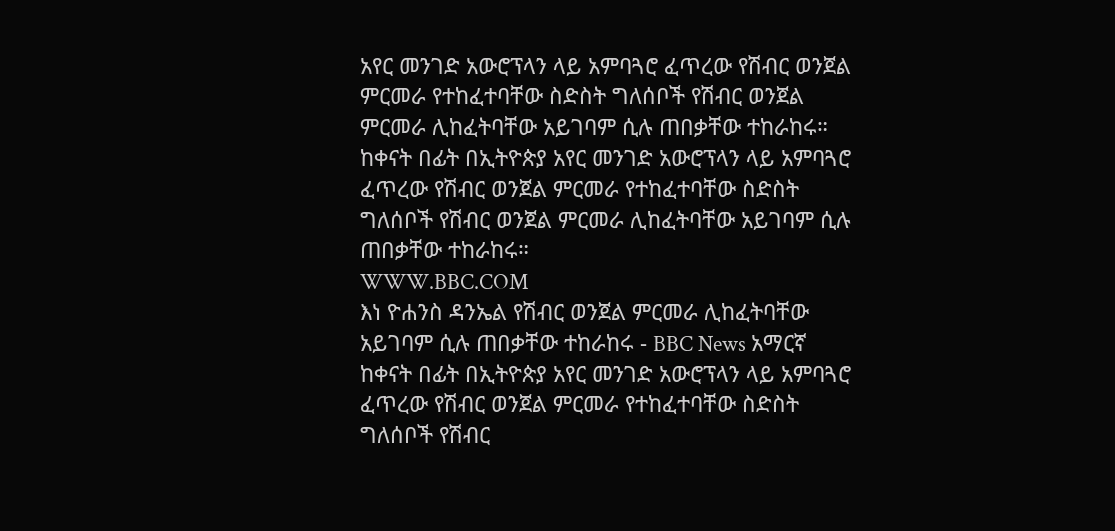አየር መንገድ አውሮፕላን ላይ አምባጓሮ ፈጥረው የሽብር ወንጀል ምርመራ የተከፈተባቸው ስድስት ግለሰቦች የሽብር ወንጀል ምርመራ ሊከፈትባቸው አይገባም ሲሉ ጠበቃቸው ተከራከሩ።
ከቀናት በፊት በኢትዮጵያ አየር መንገድ አውሮፕላን ላይ አምባጓሮ ፈጥረው የሽብር ወንጀል ምርመራ የተከፈተባቸው ስድስት ግለሰቦች የሽብር ወንጀል ምርመራ ሊከፈትባቸው አይገባም ሲሉ ጠበቃቸው ተከራከሩ።
WWW.BBC.COM
እነ ዮሐንስ ዳንኤል የሽብር ወንጀል ምርመራ ሊከፈትባቸው አይገባም ሲሉ ጠበቃቸው ተከራከሩ - BBC News አማርኛ
ከቀናት በፊት በኢትዮጵያ አየር መንገድ አውሮፕላን ላይ አምባጓሮ ፈጥረው የሽብር ወንጀል ምርመራ የተከፈተባቸው ስድስት ግለሰቦች የሽብር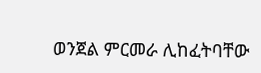ወንጀል ምርመራ ሊከፈትባቸው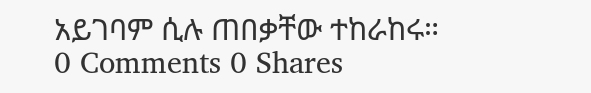አይገባም ሲሉ ጠበቃቸው ተከራከሩ።
0 Comments 0 Shares